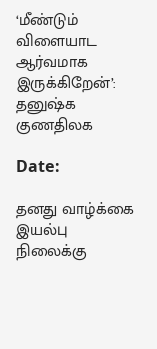‘மீண்டும் விளையாட ஆர்வமாக இருக்கிறேன்’: தனுஷ்க குணதிலக

Date:

தனது வாழ்க்கை இயல்பு நிலைக்கு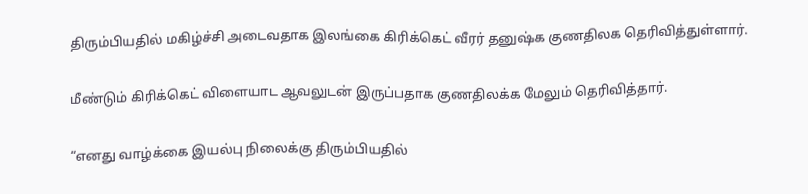திரும்பியதில் மகிழ்ச்சி அடைவதாக இலங்கை கிரிக்கெட் வீரர் தனுஷ்க குணதிலக தெரிவித்துள்ளார்.

மீண்டும் கிரிக்கெட் விளையாட ஆவலுடன் இருப்பதாக குணதிலக்க மேலும் தெரிவித்தார்.

“எனது வாழ்க்கை இயல்பு நிலைக்கு திரும்பியதில்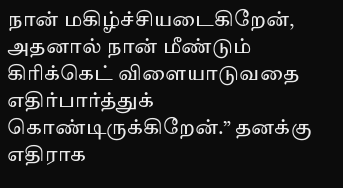நான் மகிழ்ச்சியடைகிறேன், அதனால் நான் மீண்டும் கிரிக்கெட் விளையாடுவதை எதிர்பார்த்துக் கொண்டிருக்கிறேன்.” தனக்கு எதிராக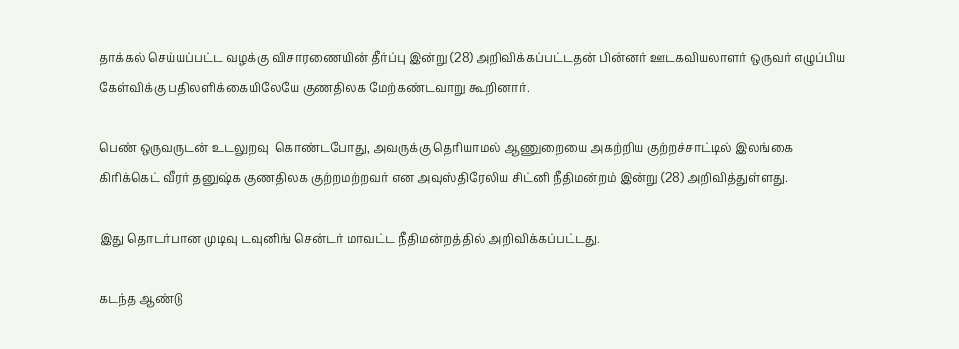தாக்கல் செய்யப்பட்ட வழக்கு விசாரணையின் தீர்ப்பு இன்று (28) அறிவிக்கப்பட்டதன் பின்னர் ஊடகவியலாளர் ஒருவர் எழுப்பிய கேள்விக்கு பதிலளிக்கையிலேயே குணதிலக மேற்கண்டவாறு கூறினார்.

பெண் ஒருவருடன் உடலுறவு  கொண்டபோது, அவருக்கு தெரியாமல் ஆணுறையை அகற்றிய குற்றச்சாட்டில் இலங்கை கிரிக்கெட் வீரர் தனுஷ்க குணதிலக குற்றமற்றவர் என அவுஸ்திரேலிய சிட்னி நீதிமன்றம் இன்று (28) அறிவித்துள்ளது.

இது தொடர்பான முடிவு டவுனிங் சென்டர் மாவட்ட நீதிமன்றத்தில் அறிவிக்கப்பட்டது.

கடந்த ஆண்டு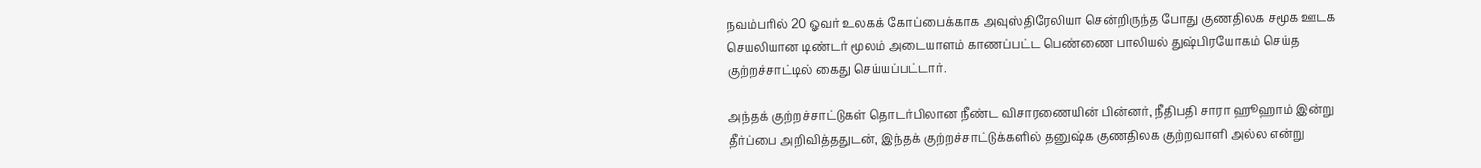நவம்பரில் 20 ஓவர் உலகக் கோப்பைக்காக அவுஸ்திரேலியா சென்றிருந்த போது குணதிலக சமூக ஊடக செயலியான டிண்டர் மூலம் அடையாளம் காணப்பட்ட பெண்ணை பாலியல் துஷ்பிரயோகம் செய்த குற்றச்சாட்டில் கைது செய்யப்பட்டார்.

அந்தக் குற்றச்சாட்டுகள் தொடர்பிலான நீண்ட விசாரணையின் பின்னர், நீதிபதி சாரா ஹூஹாம் இன்று தீர்ப்பை அறிவித்ததுடன், இந்தக் குற்றச்சாட்டுக்களில் தனுஷ்க குணதிலக குற்றவாளி அல்ல என்று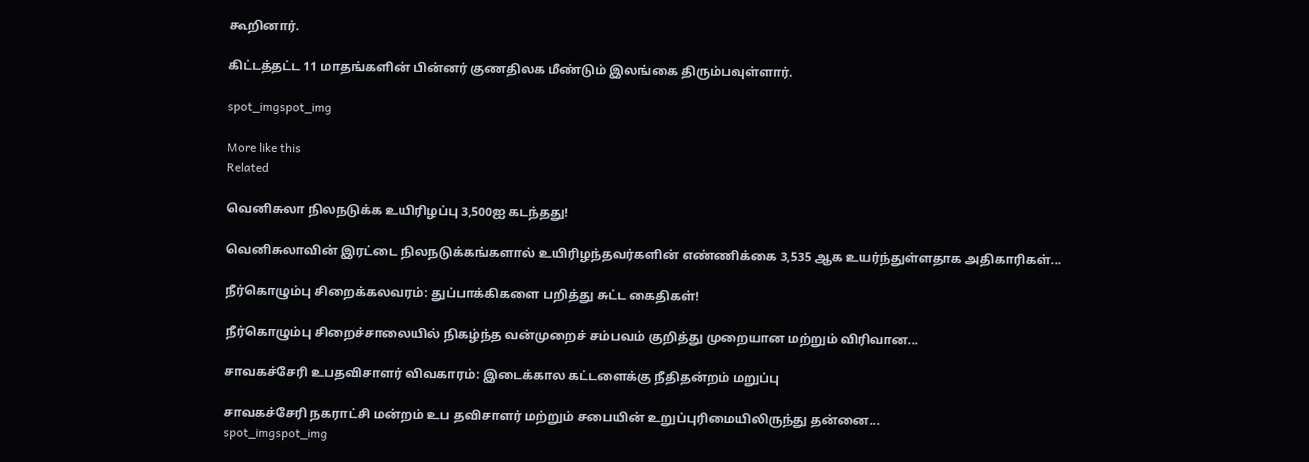கூறினார்.

கிட்டத்தட்ட 11 மாதங்களின் பின்னர் குணதிலக மீண்டும் இலங்கை திரும்பவுள்ளார்.

spot_imgspot_img

More like this
Related

வெனிசுலா நிலநடுக்க உயிரிழப்பு 3,500ஐ கடந்தது!

வெனிசுலாவின் இரட்டை நிலநடுக்கங்களால் உயிரிழந்தவர்களின் எண்ணிக்கை 3,535 ஆக உயர்ந்துள்ளதாக அதிகாரிகள்...

நீர்கொழும்பு சிறைக்கலவரம்: துப்பாக்கிகளை பறித்து சுட்ட கைதிகள்!

நீர்கொழும்பு சிறைச்சாலையில் நிகழ்ந்த வன்முறைச் சம்பவம் குறித்து முறையான மற்றும் விரிவான...

சாவகச்சேரி உபதவிசாளர் விவகாரம்: இடைக்கால கட்டளைக்கு நீதிதன்றம் மறுப்பு

சாவகச்சேரி நகராட்சி மன்றம் உப தவிசாளர் மற்றும் சபையின் உறுப்புரிமையிலிருந்து தன்னை...
spot_imgspot_img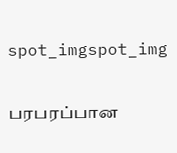spot_imgspot_img

பரபரப்பான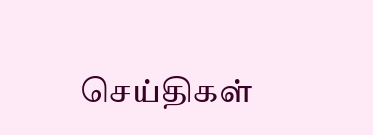செய்திகள்